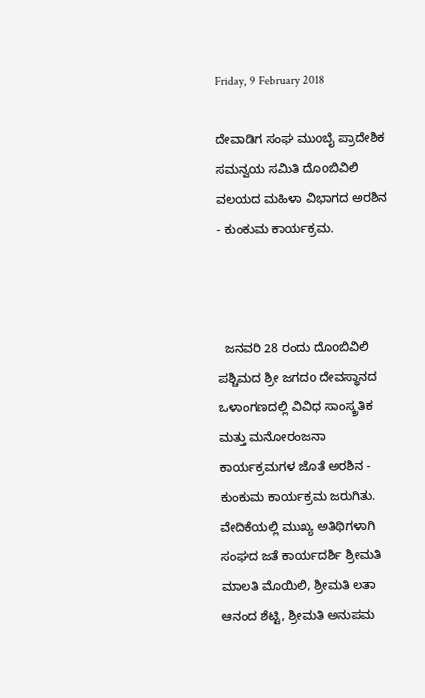Friday, 9 February 2018

ದೇವಾಡಿಗ ಸಂಘ ಮುoಬೈ ಪ್ರಾದೇಶಿಕ ಸಮನ್ವಯ ಸಮಿತಿ ದೊoಬಿವಿಲಿ ವಲಯದ ಮಹಿಳಾ ವಿಭಾಗದ ಅರಶಿನ - ಕುಂಕುಮ ಕಾರ್ಯಕ್ರಮ.



  ಜನವರಿ 28 ರಂದು ದೊoಬಿವಿಲಿ ಪಶ್ಚಿಮದ ಶ್ರೀ ಜಗದo ದೇವಸ್ಥಾನದ ಒಳಾಂಗಣದಲ್ಲಿ ವಿವಿಧ ಸಾಂಸ್ಕ್ರತಿಕ ಮತ್ತು ಮನೋರಂಜನಾ ಕಾರ್ಯಕ್ರಮಗಳ ಜೊತೆ ಅರಶಿನ - ಕುಂಕುಮ ಕಾರ್ಯಕ್ರಮ ಜರುಗಿತು. ವೇದಿಕೆಯಲ್ಲಿ ಮುಖ್ಯ ಅತಿಥಿಗಳಾಗಿ ಸಂಘದ ಜತೆ ಕಾರ್ಯದರ್ಶಿ ಶ್ರೀಮತಿ ಮಾಲತಿ ಮೊಯಿಲಿ, ಶ್ರೀಮತಿ ಲತಾ ಆನಂದ ಶೆಟ್ಟಿ, ಶ್ರೀಮತಿ ಅನುಪಮ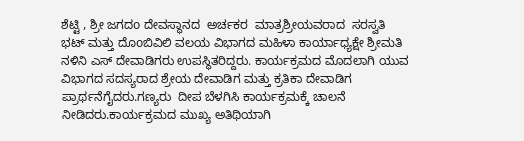ಶೆಟ್ಟಿ , ಶ್ರೀ ಜಗದo ದೇವಸ್ಥಾನದ  ಅರ್ಚಕರ  ಮಾತ್ರಶ್ರೀಯವರಾದ  ಸರಸ್ವತಿ ಭಟ್ ಮತ್ತು ದೊoಬಿವಿಲಿ ವಲಯ ವಿಭಾಗದ ಮಹಿಳಾ ಕಾರ್ಯಾಧ್ಯಕ್ಷೇ ಶ್ರೀಮತಿ ನಳಿನಿ ಎಸ್ ದೇವಾಡಿಗರು ಉಪಸ್ಥಿತರಿದ್ದರು. ಕಾರ್ಯಕ್ರಮದ ಮೊದಲಾಗಿ ಯುವ ವಿಭಾಗದ ಸದಸ್ಯರಾದ ಶ್ರೇಯ ದೇವಾಡಿಗ ಮತ್ತು ಕ್ರತಿಕಾ ದೇವಾಡಿಗ ಪ್ರಾರ್ಥನೆಗೈದರು.ಗಣ್ಯರು  ದೀಪ ಬೆಳಗಿಸಿ ಕಾರ್ಯಕ್ರಮಕ್ಕೆ ಚಾಲನೆ ನೀಡಿದರು.ಕಾರ್ಯಕ್ರಮದ ಮುಖ್ಯ ಅತಿಥಿಯಾಗಿ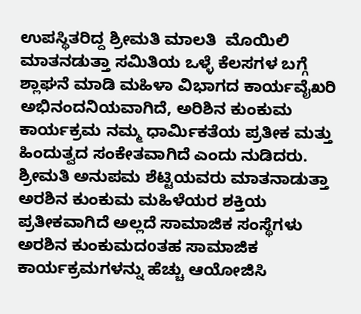ಉಪಸ್ಥಿತರಿದ್ದ ಶ್ರೀಮತಿ ಮಾಲತಿ  ಮೊಯಿಲಿ ಮಾತನಡುತ್ತಾ ಸಮಿತಿಯ ಒಳ್ಳೆ ಕೆಲಸಗಳ ಬಗ್ಗೆ   ಶ್ಲಾಘನೆ ಮಾಡಿ ಮಹಿಳಾ ವಿಭಾಗದ ಕಾರ್ಯವೈಖರಿ ಅಭಿನಂದನಿಯವಾಗಿದೆ, ಅರಿಶಿನ ಕುಂಕುಮ ಕಾರ್ಯಕ್ರಮ ನಮ್ಮ ಧಾರ್ಮಿಕತೆಯ ಪ್ರತೀಕ ಮತ್ತು ಹಿಂದುತ್ವದ ಸಂಕೇತವಾಗಿದೆ ಎಂದು ನುಡಿದರು. ಶ್ರೀಮತಿ ಅನುಪಮ ಶೆಟ್ಟಿಯವರು ಮಾತನಾಡುತ್ತಾ  ಅರಶಿನ ಕುಂಕುಮ ಮಹಿಳೆಯರ ಶಕ್ತಿಯ ಪ್ರತೀಕವಾಗಿದೆ ಅಲ್ಲದೆ ಸಾಮಾಜಿಕ ಸಂಸ್ಥೆಗಳು ಅರಶಿನ ಕುಂಕುಮದoತಹ ಸಾಮಾಜಿಕ ಕಾರ್ಯಕ್ರಮಗಳನ್ನು ಹೆಚ್ಚು ಆಯೋಜಿಸಿ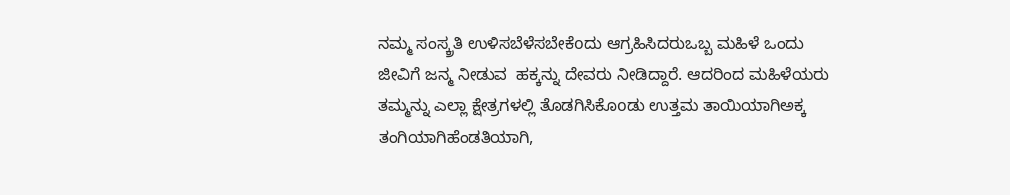ನಮ್ಮ ಸಂಸ್ಕ್ರತಿ ಉಳಿಸಬೆಳೆಸಬೇಕೆoದು ಆಗ್ರಹಿಸಿದರುಒಬ್ಬ ಮಹಿಳೆ ಒಂದು ಜೀವಿಗೆ ಜನ್ಮ ನೀಡುವ  ಹಕ್ಕನ್ನು ದೇವರು ನೀಡಿದ್ದಾರೆ. ಆದರಿಂದ ಮಹಿಳೆಯರು ತಮ್ಮನ್ನು ಎಲ್ಲಾ ಕ್ಷೇತ್ರಗಳಲ್ಲಿ ತೊಡಗಿಸಿಕೊoಡು ಉತ್ತಮ ತಾಯಿಯಾಗಿಅಕ್ಕ ತಂಗಿಯಾಗಿಹೆಂಡತಿಯಾಗಿ,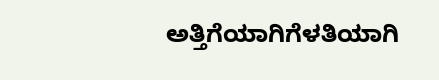ಅತ್ತಿಗೆಯಾಗಿಗೆಳತಿಯಾಗಿ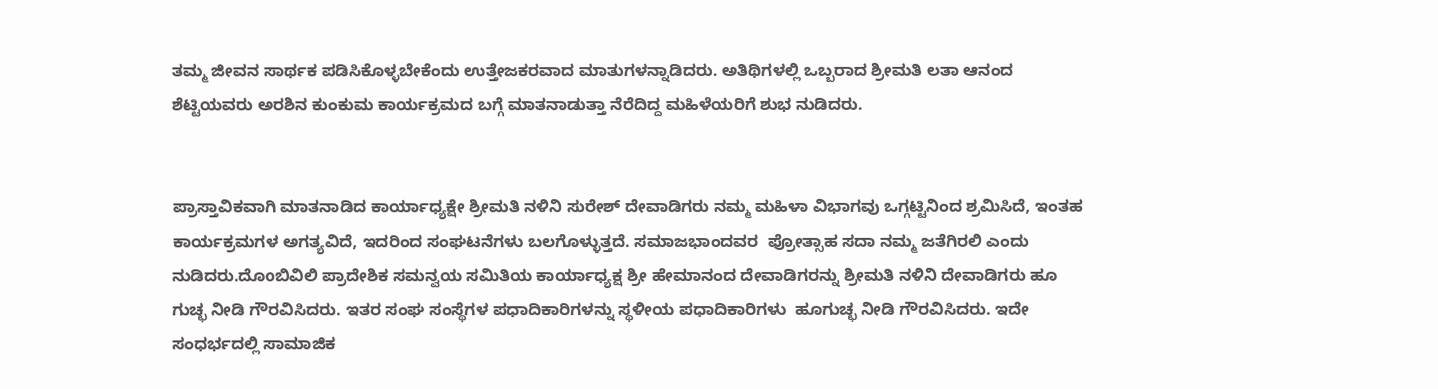ತಮ್ಮ ಜೀವನ ಸಾರ್ಥಕ ಪಡಿಸಿಕೊಳ್ಳಬೇಕೆಂದು ಉತ್ತೇಜಕರವಾದ ಮಾತುಗಳನ್ನಾಡಿದರು. ಅತಿಥಿಗಳಲ್ಲಿ ಒಬ್ಬರಾದ ಶ್ರೀಮತಿ ಲತಾ ಆನಂದ ಶೆಟ್ಟಿಯವರು ಅರಶಿನ ಕುಂಕುಮ ಕಾರ್ಯಕ್ರಮದ ಬಗ್ಗೆ ಮಾತನಾಡುತ್ತಾ ನೆರೆದಿದ್ದ ಮಹಿಳೆಯರಿಗೆ ಶುಭ ನುಡಿದರು.


ಪ್ರಾಸ್ತಾವಿಕವಾಗಿ ಮಾತನಾಡಿದ ಕಾರ್ಯಾಧ್ಯಕ್ಷೇ ಶ್ರೀಮತಿ ನಳಿನಿ ಸುರೇಶ್ ದೇವಾಡಿಗರು ನಮ್ಮ ಮಹಿಳಾ ವಿಭಾಗವು ಒಗ್ಗಟ್ಟಿನಿಂದ ಶ್ರಮಿಸಿದೆ, ಇಂತಹ ಕಾರ್ಯಕ್ರಮಗಳ ಅಗತ್ಯವಿದೆ, ಇದರಿಂದ ಸಂಘಟನೆಗಳು ಬಲಗೊಳ್ಳುತ್ತದೆ. ಸಮಾಜಭಾಂದವರ  ಪ್ರೋತ್ಸಾಹ ಸದಾ ನಮ್ಮ ಜತೆಗಿರಲಿ ಎಂದು ನುಡಿದರು.ದೊoಬಿವಿಲಿ ಪ್ರಾದೇಶಿಕ ಸಮನ್ವಯ ಸಮಿತಿಯ ಕಾರ್ಯಾಧ್ಯಕ್ಷ ಶ್ರೀ ಹೇಮಾನಂದ ದೇವಾಡಿಗರನ್ನು ಶ್ರೀಮತಿ ನಳಿನಿ ದೇವಾಡಿಗರು ಹೂ ಗುಚ್ಛ ನೀಡಿ ಗೌರವಿಸಿದರು. ಇತರ ಸಂಘ ಸಂಸ್ಥೆಗಳ ಪಧಾದಿಕಾರಿಗಳನ್ನು ಸ್ಥಳೀಯ ಪಧಾದಿಕಾರಿಗಳು  ಹೂಗುಚ್ಛ ನೀಡಿ ಗೌರವಿಸಿದರು. ಇದೇ ಸಂಧರ್ಭದಲ್ಲಿ ಸಾಮಾಜಿಕ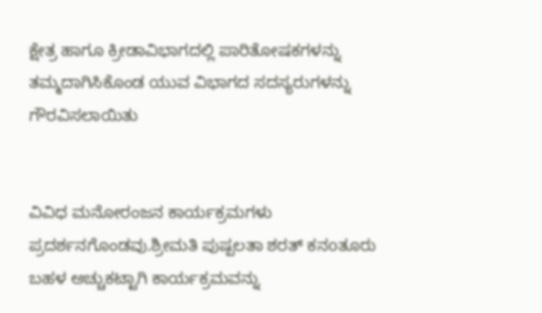ಕ್ಷೇತ್ರ ಹಾಗೂ ಕ್ರೀಡಾವಿಭಾಗದಲ್ಲಿ ಪಾರಿತೋಷಕಗಳನ್ನು ತಮ್ಮದಾಗಿಸಿಕೊಂಡ ಯುವ ವಿಭಾಗದ ಸದಸ್ಯರುಗಳನ್ನು ಗೌರವಿಸಲಾಯಿತು


ವಿವಿಧ ಮನೋರಂಜನ ಕಾರ್ಯಕ್ರಮಗಳು ಪ್ರದರ್ಶನಗೊಂಡವು.ಶ್ರೀಮತಿ ಪುಷ್ಪಲತಾ ಶರತ್ ಕನoತೂರು ಬಹಳ ಅಚ್ಚುಕಟ್ಟಾಗಿ ಕಾರ್ಯಕ್ರಮವನ್ನು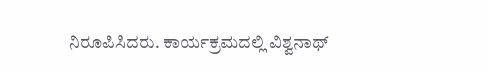ನಿರೂಪಿಸಿದರು. ಕಾರ್ಯಕ್ರಮದಲ್ಲಿ ವಿಶ್ವನಾಥ್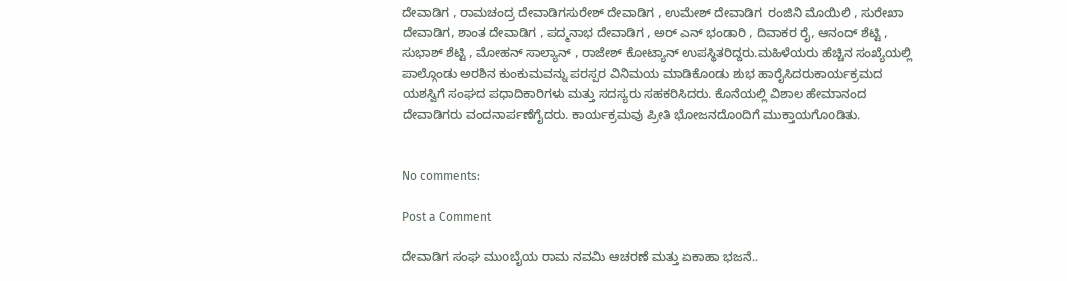ದೇವಾಡಿಗ , ರಾಮಚಂದ್ರ ದೇವಾಡಿಗಸುರೇಶ್ ದೇವಾಡಿಗ , ಉಮೇಶ್ ದೇವಾಡಿಗ  ರಂಜಿನಿ ಮೊಯಿಲಿ , ಸುರೇಖಾ ದೇವಾಡಿಗ, ಶಾಂತ ದೇವಾಡಿಗ , ಪದ್ಮನಾಭ ದೇವಾಡಿಗ , ಅರ್ ಎನ್ ಭಂಡಾರಿ , ದಿವಾಕರ ರೈ, ಆನಂದ್ ಶೆಟ್ಟಿ , ಸುಭಾಶ್ ಶೆಟ್ಟಿ , ಮೋಹನ್ ಸಾಲ್ಯಾನ್ , ರಾಜೇಶ್ ಕೋಟ್ಯಾನ್ ಉಪಸ್ಥಿತರಿದ್ದರು.ಮಹಿಳೆಯರು ಹೆಚ್ಚಿನ ಸಂಖ್ಯೆಯಲ್ಲಿ ಪಾಲ್ಗೊಂಡು ಅರಶಿನ ಕುಂಕುಮವನ್ನು ಪರಸ್ಪರ ವಿನಿಮಯ ಮಾಡಿಕೊoಡು ಶುಭ ಹಾರೈಸಿದರುಕಾರ್ಯಕ್ರಮದ ಯಶಸ್ವಿಗೆ ಸಂಘದ ಪಧಾದಿಕಾರಿಗಳು ಮತ್ತು ಸದಸ್ಯರು ಸಹಕರಿಸಿದರು. ಕೊನೆಯಲ್ಲಿ ವಿಶಾಲ ಹೇಮಾನಂದ ದೇವಾಡಿಗರು ವಂದನಾರ್ಪಣೆಗೈದರು. ಕಾರ್ಯಕ್ರಮವು ಪ್ರೀತಿ ಭೋಜನದೊoದಿಗೆ ಮುಕ್ತಾಯಗೊoಡಿತು.


No comments:

Post a Comment

ದೇವಾಡಿಗ ಸಂಘ ಮುoಬೈಯ ರಾಮ ನವಮಿ ಆಚರಣೆ ಮತ್ತು ಏಕಾಹಾ ಭಜನೆ..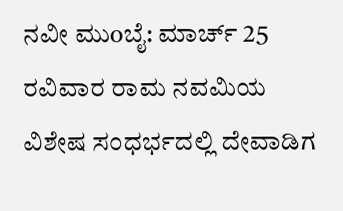ನವೀ ಮುoಬೈ: ಮಾರ್ಚ್ 25 ರವಿವಾರ ರಾಮ ನವಮಿಯ ವಿಶೇಷ ಸಂಧರ್ಭದಲ್ಲಿ ದೇವಾಡಿಗ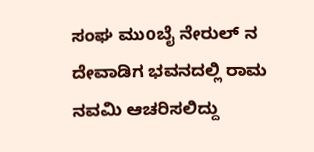ಸಂಘ ಮುoಬೈ ನೇರುಲ್ ನ ದೇವಾಡಿಗ ಭವನದಲ್ಲಿ ರಾಮ ನವಮಿ ಆಚರಿಸಲಿದ್ದು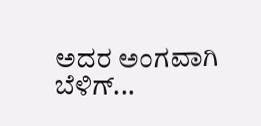ಅದರ ಅಂಗವಾಗಿ ಬೆಳಿಗ್...